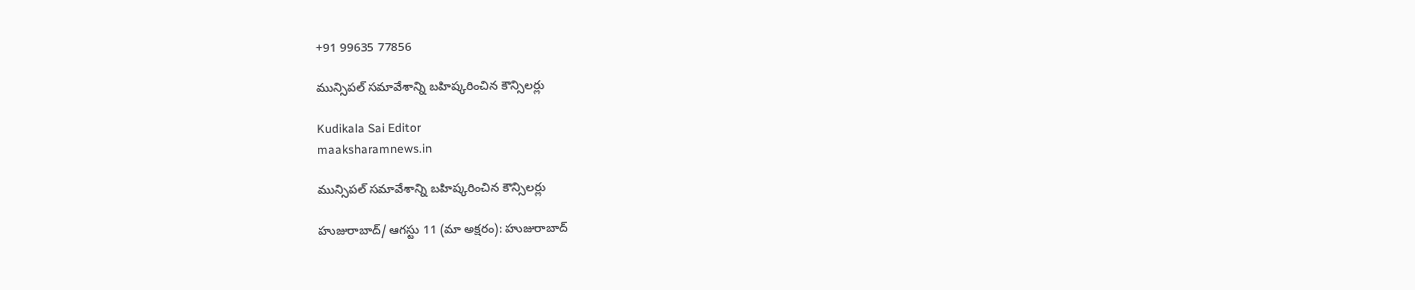+91 99635 77856

మున్సిపల్‌ సమావేశాన్ని బహిష్కరించిన కౌన్సిలర్లు

Kudikala Sai Editor
maaksharamnews.in

మున్సిపల్‌ సమావేశాన్ని బహిష్కరించిన కౌన్సిలర్లు

హుజురాబాద్‌/ ఆగస్టు 11 (మా అక్షరం): హుజురాబాద్‌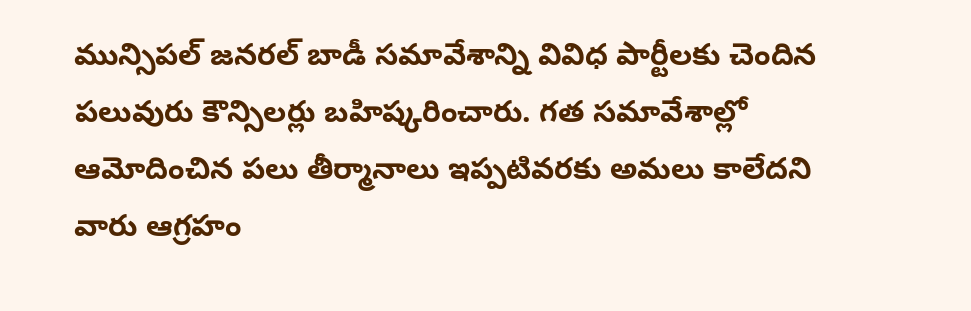మున్సిపల్‌ జనరల్‌ బాడీ సమావేశాన్ని వివిధ పార్టీలకు చెందిన పలువురు కౌన్సిలర్లు బహిష్కరించారు. గత సమావేశాల్లో ఆమోదించిన పలు తీర్మానాలు ఇప్పటివరకు అమలు కాలేదని వారు ఆగ్రహం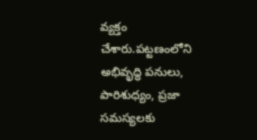వ్యక్తం చేశారు.పట్టణంలోని అభివృద్ధి పనులు, పారిశుధ్యం, ప్రజా సమస్యలకు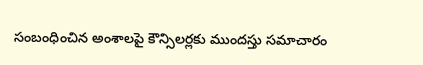సంబంధించిన అంశాలపై కౌన్సిలర్లకు ముందస్తు సమాచారం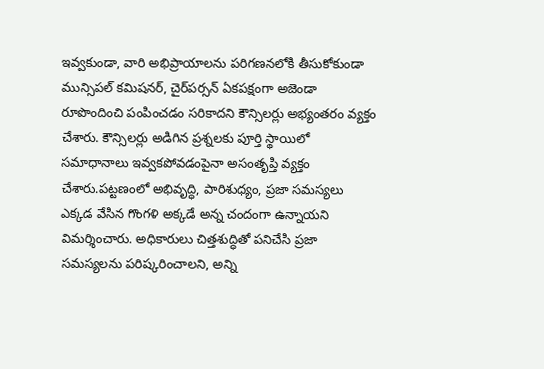ఇవ్వకుండా, వారి అభిప్రాయాలను పరిగణనలోకి తీసుకోకుండా మున్సిపల్‌ కమిషనర్‌, చైర్‌పర్సన్‌ ఏకపక్షంగా అజెండా రూపొందించి పంపించడం సరికాదని కౌన్సిలర్లు అభ్యంతరం వ్యక్తం చేశారు. కౌన్సిలర్లు అడిగిన ప్రశ్నలకు పూర్తి స్థాయిలో సమాధానాలు ఇవ్వకపోవడంపైనా అసంతృప్తి వ్యక్తం చేశారు.పట్టణంలో అభివృద్ధి, పారిశుధ్యం, ప్రజా సమస్యలు ఎక్కడ వేసిన గొంగళి అక్కడే అన్న చందంగా ఉన్నాయని విమర్శించారు. అధికారులు చిత్తశుద్ధితో పనిచేసి ప్రజా సమస్యలను పరిష్కరించాలని, అన్ని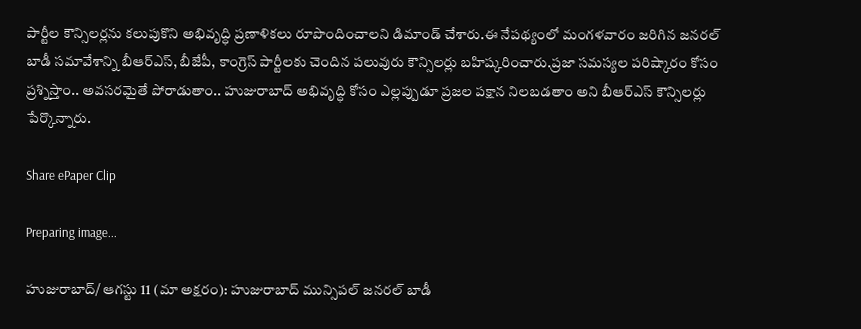పార్టీల కౌన్సిలర్లను కలుపుకొని అభివృద్ధి ప్రణాళికలు రూపొందించాలని డిమాండ్‌ చేశారు.ఈ నేపథ్యంలో మంగళవారం జరిగిన జనరల్‌ బాడీ సమావేశాన్ని బీఆర్‌ఎస్‌, బీజేపీ, కాంగ్రెస్‌ పార్టీలకు చెందిన పలువురు కౌన్సిలర్లు బహిష్కరించారు.ప్రజా సమస్యల పరిష్కారం కోసం ప్రశ్నిస్తాం.. అవసరమైతే పోరాడుతాం.. హుజురాబాద్‌ అభివృద్ధి కోసం ఎల్లప్పుడూ ప్రజల పక్షాన నిలబడతాం అని బీఆర్‌ఎస్‌ కౌన్సిలర్లు పేర్కొన్నారు.

Share ePaper Clip

Preparing image...

హుజురాబాద్‌/ ఆగస్టు 11 (మా అక్షరం): హుజురాబాద్‌ మున్సిపల్‌ జనరల్‌ బాడీ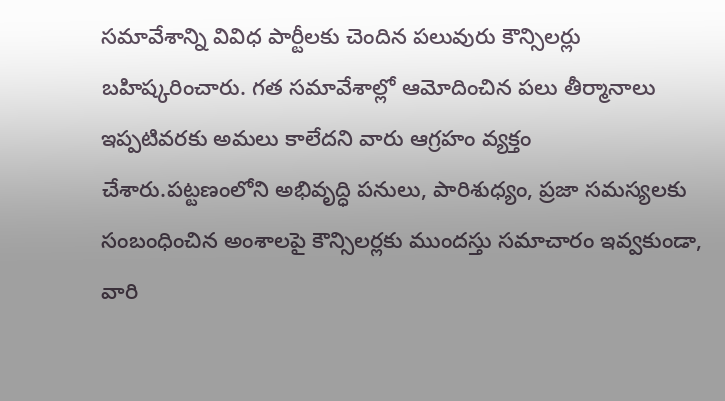సమావేశాన్ని వివిధ పార్టీలకు చెందిన పలువురు కౌన్సిలర్లు బహిష్కరించారు. గత సమావేశాల్లో ఆమోదించిన పలు తీర్మానాలు ఇప్పటివరకు అమలు కాలేదని వారు ఆగ్రహం వ్యక్తం చేశారు.పట్టణంలోని అభివృద్ధి పనులు, పారిశుధ్యం, ప్రజా సమస్యలకు సంబంధించిన అంశాలపై కౌన్సిలర్లకు ముందస్తు సమాచారం ఇవ్వకుండా, వారి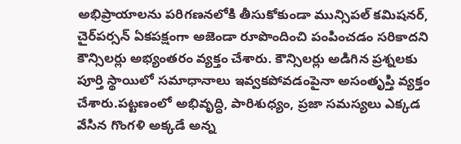అభిప్రాయాలను పరిగణనలోకి తీసుకోకుండా మున్సిపల్‌ కమిషనర్‌, చైర్‌పర్సన్‌ ఏకపక్షంగా అజెండా రూపొందించి పంపించడం సరికాదని కౌన్సిలర్లు అభ్యంతరం వ్యక్తం చేశారు. కౌన్సిలర్లు అడిగిన ప్రశ్నలకు పూర్తి స్థాయిలో సమాధానాలు ఇవ్వకపోవడంపైనా అసంతృప్తి వ్యక్తం చేశారు.పట్టణంలో అభివృద్ధి, పారిశుధ్యం, ప్రజా సమస్యలు ఎక్కడ వేసిన గొంగళి అక్కడే అన్న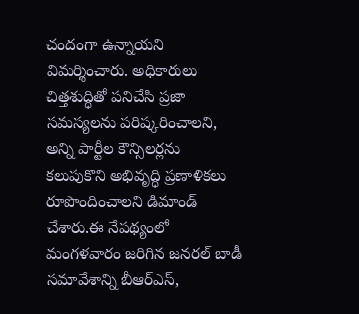చందంగా ఉన్నాయని విమర్శించారు. అధికారులు చిత్తశుద్ధితో పనిచేసి ప్రజా సమస్యలను పరిష్కరించాలని, అన్ని పార్టీల కౌన్సిలర్లను కలుపుకొని అభివృద్ధి ప్రణాళికలు రూపొందించాలని డిమాండ్‌ చేశారు.ఈ నేపథ్యంలో మంగళవారం జరిగిన జనరల్‌ బాడీ సమావేశాన్ని బీఆర్‌ఎస్‌,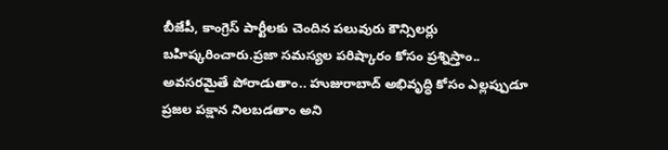బీజేపీ, కాంగ్రెస్‌ పార్టీలకు చెందిన పలువురు కౌన్సిలర్లు బహిష్కరించారు.ప్రజా సమస్యల పరిష్కారం కోసం ప్రశ్నిస్తాం.. అవసరమైతే పోరాడుతాం.. హుజురాబాద్‌ అభివృద్ధి కోసం ఎల్లప్పుడూ ప్రజల పక్షాన నిలబడతాం అని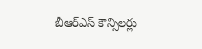బీఆర్‌ఎస్‌ కౌన్సిలర్లు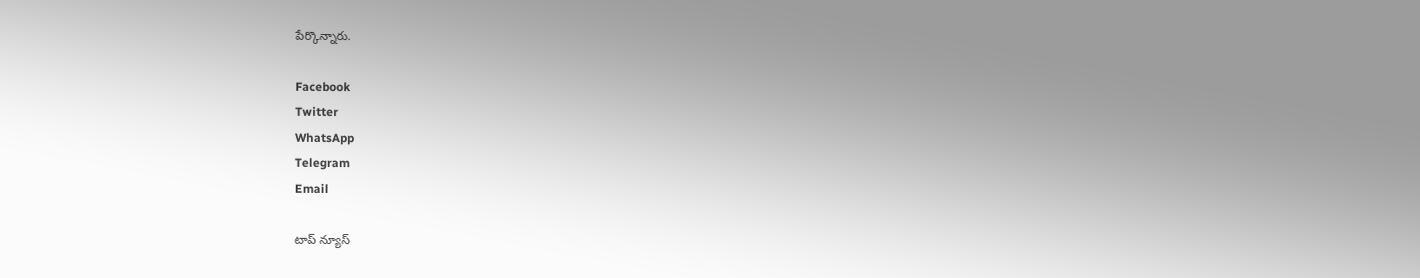పేర్కొన్నారు.

Facebook
Twitter
WhatsApp
Telegram
Email

టాప్ న్యూస్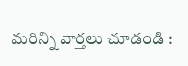మరిన్ని వార్తలు చూడండి :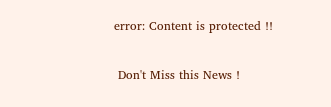error: Content is protected !!

 Don't Miss this News !